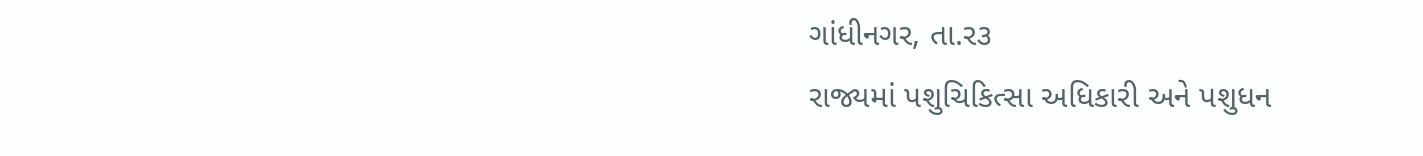ગાંધીનગર, તા.ર૩
રાજ્યમાં પશુચિકિત્સા અધિકારી અને પશુધન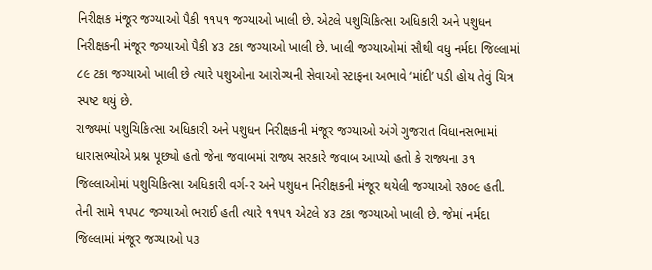નિરીક્ષક મંજૂર જગ્યાઓ પૈકી ૧૧પ૧ જગ્યાઓ ખાલી છે. એટલે પશુચિકિત્સા અધિકારી અને પશુધન નિરીક્ષકની મંજૂર જગ્યાઓ પૈકી ૪૩ ટકા જગ્યાઓ ખાલી છે. ખાલી જગ્યાઓમાં સૌથી વધુ નર્મદા જિલ્લામાં ૮૯ ટકા જગ્યાઓ ખાલી છે ત્યારે પશુઓના આરોગ્યની સેવાઓ સ્ટાફના અભાવે ‘માંદી’ પડી હોય તેવું ચિત્ર સ્પષ્ટ થયું છે.
રાજ્યમાં પશુચિકિત્સા અધિકારી અને પશુધન નિરીક્ષકની મંજૂર જગ્યાઓ અંગે ગુજરાત વિધાનસભામાં ધારાસભ્યોએ પ્રશ્ન પૂછ્યો હતો જેના જવાબમાં રાજ્ય સરકારે જવાબ આપ્યો હતો કે રાજ્યના ૩૧ જિલ્લાઓમાં પશુચિકિત્સા અધિકારી વર્ગ-ર અને પશુધન નિરીક્ષકની મંજૂર થયેલી જગ્યાઓ ર૭૦૯ હતી. તેની સામે ૧પપ૮ જગ્યાઓ ભરાઈ હતી ત્યારે ૧૧પ૧ એટલે ૪૩ ટકા જગ્યાઓ ખાલી છે. જેમાં નર્મદા જિલ્લામાં મંજૂર જગ્યાઓ પ૩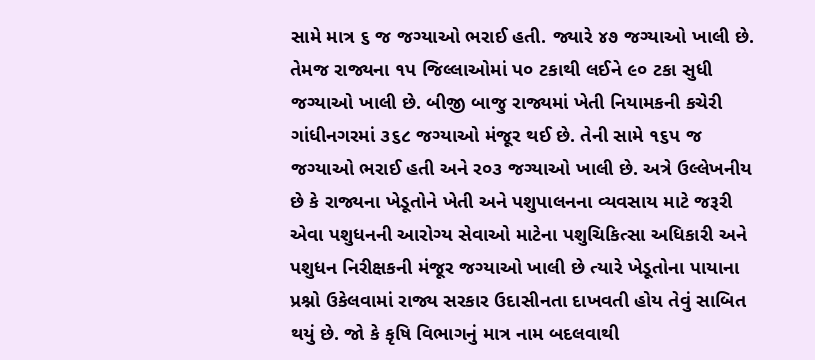સામે માત્ર ૬ જ જગ્યાઓ ભરાઈ હતી. જ્યારે ૪૭ જગ્યાઓ ખાલી છે. તેમજ રાજ્યના ૧પ જિલ્લાઓમાં પ૦ ટકાથી લઈને ૯૦ ટકા સુધી જગ્યાઓ ખાલી છે. બીજી બાજુ રાજ્યમાં ખેતી નિયામકની કચેરી ગાંધીનગરમાં ૩૬૮ જગ્યાઓ મંજૂર થઈ છે. તેની સામે ૧૬પ જ જગ્યાઓ ભરાઈ હતી અને ર૦૩ જગ્યાઓ ખાલી છે. અત્રે ઉલ્લેખનીય છે કે રાજ્યના ખેડૂતોને ખેતી અને પશુપાલનના વ્યવસાય માટે જરૂરી એવા પશુધનની આરોગ્ય સેવાઓ માટેના પશુચિકિત્સા અધિકારી અને પશુધન નિરીક્ષકની મંજૂર જગ્યાઓ ખાલી છે ત્યારે ખેડૂતોના પાયાના પ્રશ્નો ઉકેલવામાં રાજ્ય સરકાર ઉદાસીનતા દાખવતી હોય તેવું સાબિત થયું છે. જો કે કૃષિ વિભાગનું માત્ર નામ બદલવાથી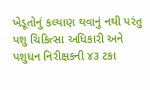ખેડૂતોનું કલ્યાણ થવાનું નથી પરંતુ પશુ ચિકિત્સા અધિકારી અને પશુધન નિરીક્ષકની ૪૩ ટકા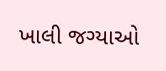ખાલી જગ્યાઓ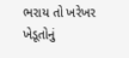ભરાય તો ખરેખર ખેડૂતોનું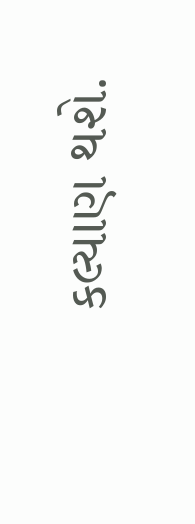કલ્યાણ થશે.